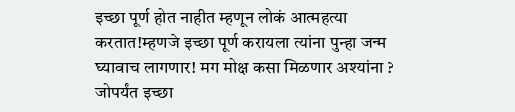इच्छा पूर्ण होत नाहीत म्हणून लोकं आत्महत्या करतात!म्हणजे इच्छा पूर्ण करायला त्यांना पुन्हा जन्म घ्यावाच लागणार! मग मोक्ष कसा मिळणार अश्यांना ? जोपर्यंत इच्छा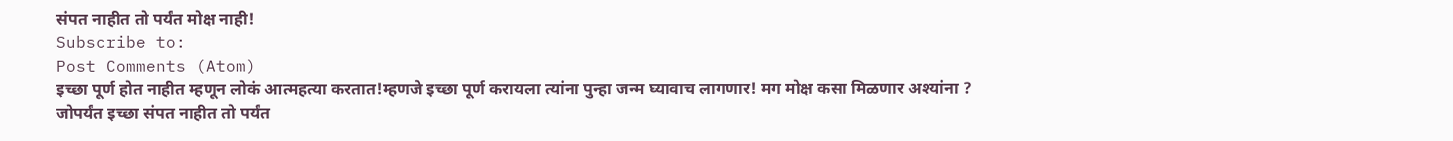संपत नाहीत तो पर्यंत मोक्ष नाही!
Subscribe to:
Post Comments (Atom)
इच्छा पूर्ण होत नाहीत म्हणून लोकं आत्महत्या करतात!म्हणजे इच्छा पूर्ण करायला त्यांना पुन्हा जन्म घ्यावाच लागणार! मग मोक्ष कसा मिळणार अश्यांना ? जोपर्यंत इच्छा संपत नाहीत तो पर्यंत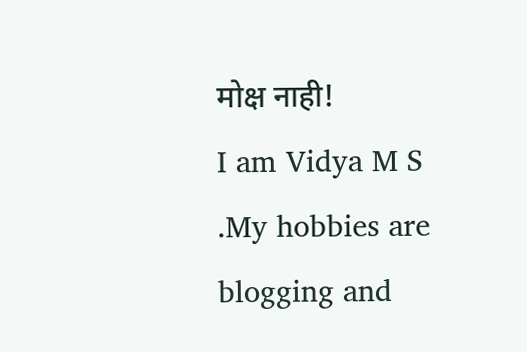मोक्ष नाही!
I am Vidya M S .My hobbies are blogging and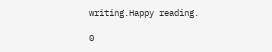writing.Happy reading.

0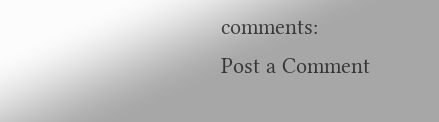comments:
Post a Comment